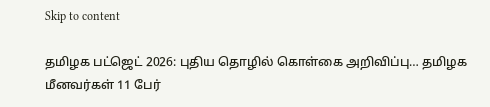Skip to content

தமிழக பட்ஜெட் 2026: புதிய தொழில் கொள்கை அறிவிப்பு… தமிழக மீனவர்கள் 11 பேர்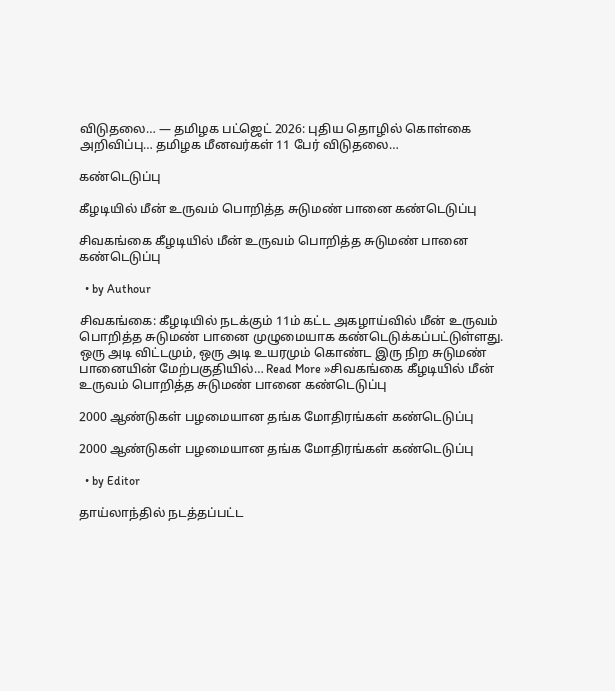விடுதலை… — தமிழக பட்ஜெட் 2026: புதிய தொழில் கொள்கை அறிவிப்பு… தமிழக மீனவர்கள் 11 பேர் விடுதலை…

கண்டெடுப்பு

கீழடியில் மீன் உருவம் பொறித்த சுடுமண் பானை கண்டெடுப்பு

சிவகங்கை கீழடியில் மீன் உருவம் பொறித்த சுடுமண் பானை கண்டெடுப்பு

  • by Authour

சிவகங்கை: கீழடியில் நடக்கும் 11ம் கட்ட அகழாய்வில் மீன் உருவம் பொறித்த சுடுமண் பானை முழுமையாக கண்டெடுக்கப்பட்டுள்ளது. ஒரு அடி விட்டமும், ஒரு அடி உயரமும் கொண்ட இரு நிற சுடுமண் பானையின் மேற்பகுதியில்… Read More »சிவகங்கை கீழடியில் மீன் உருவம் பொறித்த சுடுமண் பானை கண்டெடுப்பு

2000 ஆண்டுகள் பழமையான தங்க மோதிரங்கள் கண்டெடுப்பு

2000 ஆண்டுகள் பழமையான தங்க மோதிரங்கள் கண்டெடுப்பு

  • by Editor

தாய்லாந்தில் நடத்தப்பட்ட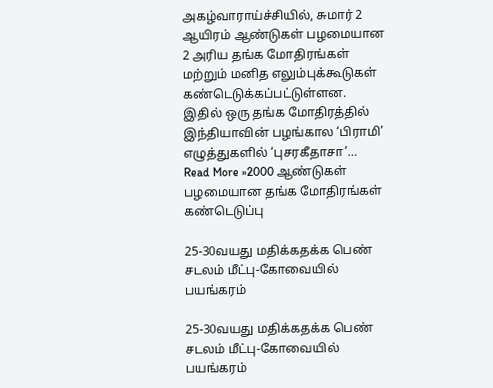அகழ்வாராய்ச்சியில், சுமார் 2 ஆயிரம் ஆண்டுகள் பழமையான 2 அரிய தங்க மோதிரங்கள் மற்றும் மனித எலும்புக்கூடுகள் கண்டெடுக்கப்பட்டுள்ளன. இதில் ஒரு தங்க மோதிரத்தில் இந்தியாவின் பழங்கால ‘பிராமி’ எழுத்துகளில் ‘புசரகீதாசா’… Read More »2000 ஆண்டுகள் பழமையான தங்க மோதிரங்கள் கண்டெடுப்பு

25-30வயது மதிக்கதக்க பெண் சடலம் மீட்பு-கோவையில் பயங்கரம்

25-30வயது மதிக்கதக்க பெண் சடலம் மீட்பு-கோவையில் பயங்கரம்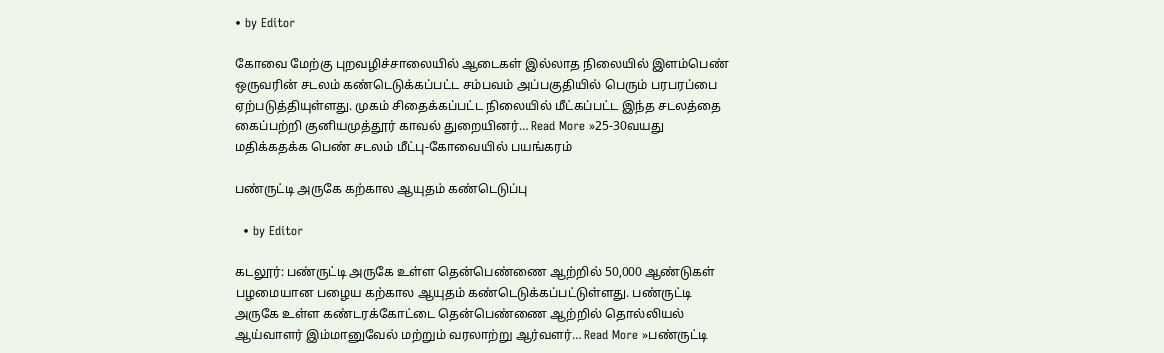• by Editor

கோவை மேற்கு புறவழிச்சாலையில் ஆடைகள் இல்லாத நிலையில் இளம்பெண் ஒருவரின் சடலம் கண்டெடுக்கப்பட்ட சம்பவம் அப்பகுதியில் பெரும் பரபரப்பை ஏற்படுத்தியுள்ளது. முகம் சிதைக்கப்பட்ட நிலையில் மீட்கப்பட்ட இந்த சடலத்தை கைப்பற்றி குனியமுத்தூர் காவல் துறையினர்… Read More »25-30வயது மதிக்கதக்க பெண் சடலம் மீட்பு-கோவையில் பயங்கரம்

பண்ருட்டி அருகே கற்கால ஆயுதம் கண்டெடுப்பு

  • by Editor

கடலூர்: பண்ருட்டி அருகே உள்ள தென்பெண்ணை ஆற்றில் 50,000 ஆண்டுகள் பழமையான பழைய கற்கால ஆயுதம் கண்டெடுக்கப்பட்டுள்ளது. பண்ருட்டி அருகே உள்ள கண்டரக்கோட்டை தென்பெண்ணை ஆற்றில் தொல்லியல் ஆய்வாளர் இம்மானுவேல் மற்றும் வரலாற்று ஆர்வளர்… Read More »பண்ருட்டி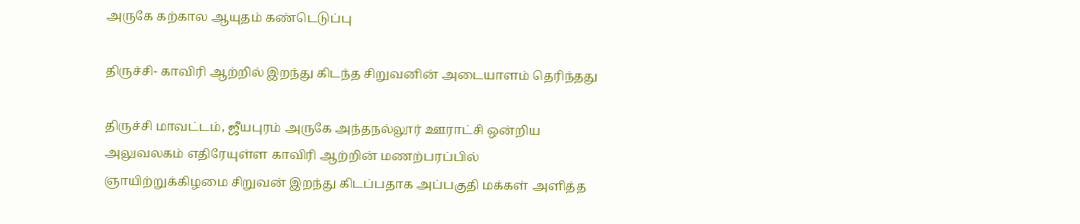அருகே கற்கால ஆயுதம் கண்டெடுப்பு

திருச்சி- காவிரி ஆற்றில் இறந்து கிடந்த சிறுவனின் அடையாளம் தெரிந்தது

திருச்சி மாவட்டம், ஜீயபுரம் அருகே அந்தநல்லூர் ஊராட்சி ஒன்றிய அலுவலகம் எதிரேயுள்ள காவிரி ஆற்றின் மணற்பரப்பில் ஞாயிற்றுக்கிழமை சிறுவன் இறந்து கிடப்பதாக அப்பகுதி மக்கள் அளித்த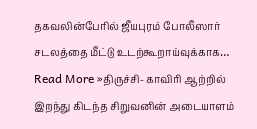தகவலின்பேரில் ஜீயபுரம் போலீஸார் சடலத்தை மீட்டு உடற்கூறாய்வுக்காக… Read More »திருச்சி- காவிரி ஆற்றில் இறந்து கிடந்த சிறுவனின் அடையாளம்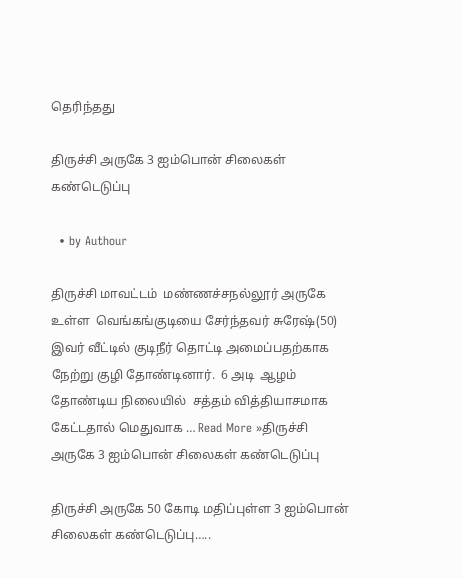தெரிந்தது

திருச்சி அருகே 3 ஐம்பொன் சிலைகள் கண்டெடுப்பு

  • by Authour

திருச்சி மாவட்டம்  மண்ணச்சநல்லூர் அருகே உள்ள  வெங்கங்குடியை சேர்ந்தவர் சுரேஷ்(50) இவர் வீட்டில் குடிநீர் தொட்டி அமைப்பதற்காக நேற்று குழி தோண்டினார்.  6 அடி  ஆழம் தோண்டிய நிலையில்  சத்தம் வித்தியாசமாக கேட்டதால் மெதுவாக … Read More »திருச்சி அருகே 3 ஐம்பொன் சிலைகள் கண்டெடுப்பு

திருச்சி அருகே 50 கோடி மதிப்புள்ள 3 ஐம்பொன் சிலைகள் கண்டெடுப்பு…..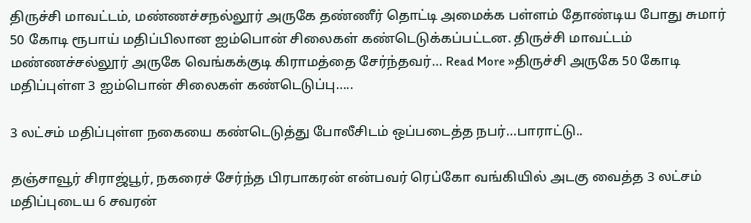திருச்சி மாவட்டம், மண்ணச்சநல்லூர் அருகே தண்ணீர் தொட்டி அமைக்க பள்ளம் தோண்டிய போது சுமார் 50 கோடி ரூபாய் மதிப்பிலான ஐம்பொன் சிலைகள் கண்டெடுக்கப்பட்டன. திருச்சி மாவட்டம் மண்ணச்சல்லூர் அருகே வெங்கக்குடி கிராமத்தை சேர்ந்தவர்… Read More »திருச்சி அருகே 50 கோடி மதிப்புள்ள 3 ஐம்பொன் சிலைகள் கண்டெடுப்பு…..

3 லட்சம் மதிப்புள்ள நகையை கண்டெடுத்து போலீசிடம் ஒப்படைத்த நபர்…பாராட்டு..

தஞ்சாவூர் சிராஜ்பூர், நகரைச் சேர்ந்த பிரபாகரன் என்பவர் ரெப்கோ வங்கியில் அடகு வைத்த 3 லட்சம் மதிப்புடைய 6 சவரன்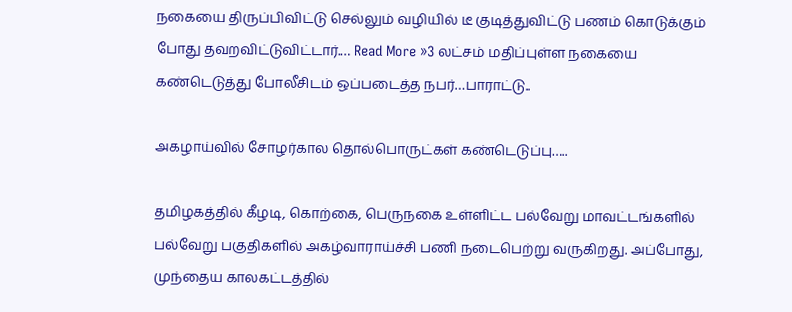நகையை திருப்பிவிட்டு செல்லும் வழியில் டீ குடித்துவிட்டு பணம் கொடுக்கும் போது தவறவிட்டுவிட்டார்.… Read More »3 லட்சம் மதிப்புள்ள நகையை கண்டெடுத்து போலீசிடம் ஒப்படைத்த நபர்…பாராட்டு..

அகழாய்வில் சோழர்கால தொல்பொருட்கள் கண்டெடுப்பு…..

தமிழகத்தில் கீழடி, கொற்கை, பெருநகை உள்ளிட்ட பல்வேறு மாவட்டங்களில் பல்வேறு பகுதிகளில் அகழ்வாராய்ச்சி பணி நடைபெற்று வருகிறது. அப்போது, முந்தைய காலகட்டத்தில்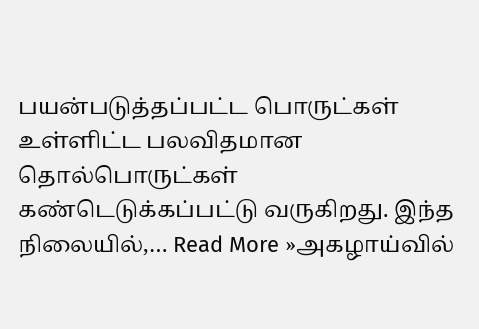பயன்படுத்தப்பட்ட பொருட்கள் உள்ளிட்ட பலவிதமான தொல்பொருட்கள் கண்டெடுக்கப்பட்டு வருகிறது. இந்த நிலையில்,… Read More »அகழாய்வில்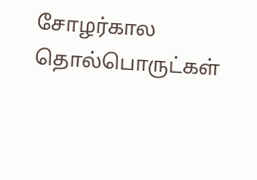சோழர்கால தொல்பொருட்கள்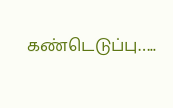கண்டெடுப்பு…..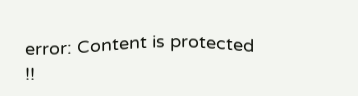error: Content is protected !!